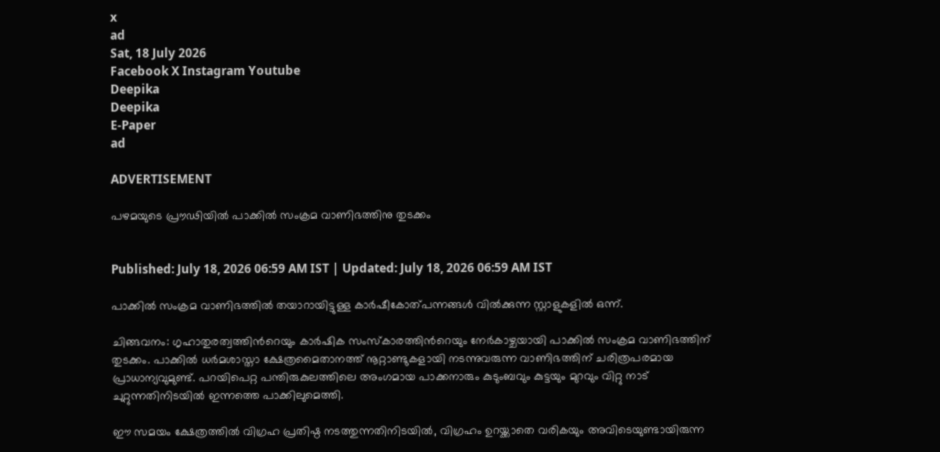x
ad
Sat, 18 July 2026
Facebook X Instagram Youtube
Deepika
Deepika
E-Paper
ad

ADVERTISEMENT

പഴമയുടെ പ്രൗഢിയിൽ പാക്കില്‍ സംക്രമ വാണിഭത്തിനു തുടക്കം


Published: July 18, 2026 06:59 AM IST | Updated: July 18, 2026 06:59 AM IST

പാക്കില്‍ സംക്രമ വാണിഭത്തില്‍ തയാറായിട്ടുള്ള കാര്‍ഷീകോത്പന്നങ്ങള്‍ വില്‍ക്കുന്ന സ്റ്റാളുകളില്‍ ഒന്ന്.

ചിങ്ങവനം: ഗൃഹാതുരത്വത്തിന്‍റെയും കാര്‍ഷിക സംസ്‌കാരത്തിന്‍റെയും നേര്‍കാഴ്ചയായി പാക്കില്‍ സംക്രമ വാണിഭത്തിന് തുടക്കം. പാക്കില്‍ ധര്‍മശാസ്താ ക്ഷേത്രമൈതാനത്ത് നൂറ്റാണ്ടുകളായി നടന്നുവരുന്ന വാണിഭത്തിന് ചരിത്രപരമായ പ്രാധാന്യവുമുണ്ട്. പറയിപെറ്റ പന്തിരുകുലത്തിലെ അംഗമായ പാക്കനാരും കുടുംബവും കുട്ടയും മുറവും വിറ്റു നാട് ചുറ്റുന്നതിനിടയില്‍ ഇന്നത്തെ പാക്കിലുമെത്തി.

ഈ സമയം ക്ഷേത്രത്തില്‍ വിഗ്രഹ പ്രതിഷ്ഠ നടത്തുന്നതിനിടയില്‍, വിഗ്രഹം ഉറയ്ക്കാതെ വരികയും അവിടെയുണ്ടായിരുന്ന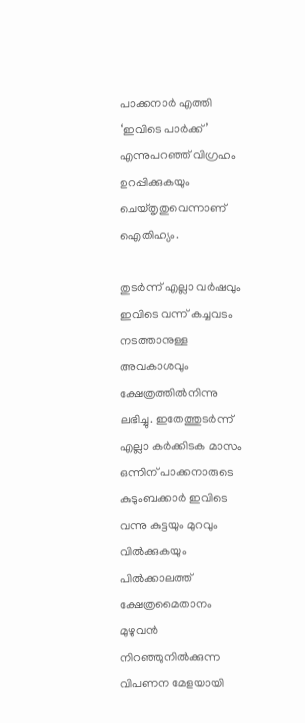പാക്കനാര്‍ എത്തി ‘ഇവിടെ പാര്‍ക്ക്’ എന്നുപറഞ്ഞ് വിഗ്രഹം ഉറപ്പിക്കുകയും ചെയ്തൃതുവെന്നാണ് ഐതിഹ്യം.

തുടര്‍ന്ന് എല്ലാ വര്‍ഷവും ഇവിടെ വന്ന് കച്ചവടം നടത്താനുള്ള അവകാശവും ക്ഷേത്രത്തില്‍നിന്നു ലഭിച്ചു. ഇതേത്തുടര്‍ന്ന് എല്ലാ കര്‍ക്കിടക മാസം ഒന്നിന് പാക്കനാരുടെ കുടുംബക്കാര്‍ ഇവിടെ വന്നു കുട്ടയും മുറവും വില്‍ക്കുകയും പില്‍ക്കാലത്ത് ക്ഷേത്രമൈതാനം മുഴുവന്‍ നിറഞ്ഞുനില്‍ക്കുന്ന വിപണന മേളയായി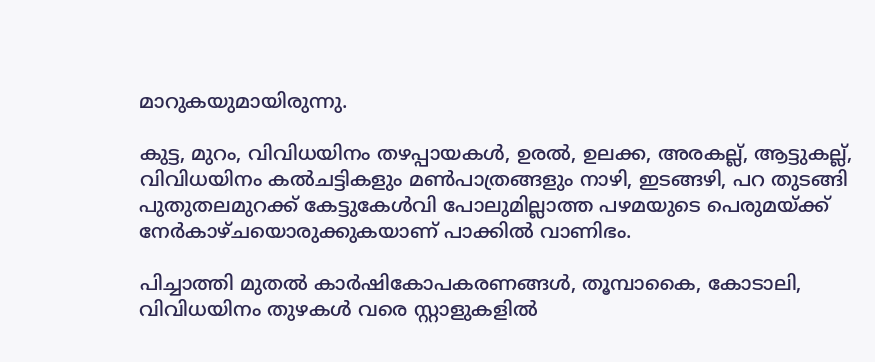മാറുകയുമായിരുന്നു.

കുട്ട, മുറം, വിവിധയിനം തഴപ്പായകള്‍, ഉരല്‍, ഉലക്ക, അരകല്ല്, ആട്ടുകല്ല്, വിവിധയിനം കല്‍ചട്ടികളും മണ്‍പാത്രങ്ങളും നാഴി, ഇടങ്ങഴി, പറ തുടങ്ങി പുതുതലമുറക്ക് കേട്ടുകേൾവി പോലുമില്ലാത്ത പഴമയുടെ പെരുമയ്ക്ക് നേര്‍കാഴ്ചയൊരുക്കുകയാണ് പാക്കില്‍ വാണിഭം.

പിച്ചാത്തി മുതല്‍ കാര്‍ഷികോപകരണങ്ങള്‍, തൂമ്പാകൈ, കോടാലി, വിവിധയിനം തുഴകള്‍ വരെ സ്റ്റാളുകളില്‍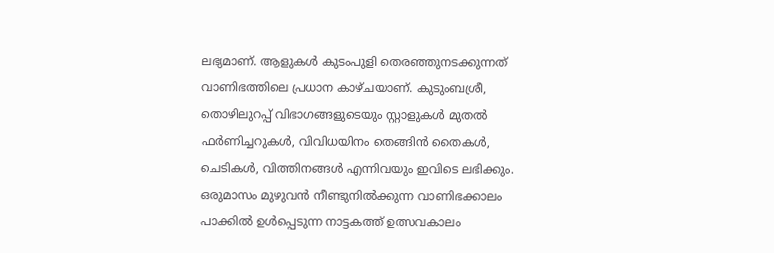ലഭ്യമാണ്. ആളുകള്‍ കുടംപുളി തെരഞ്ഞുനടക്കുന്നത് വാണിഭത്തിലെ പ്രധാന കാഴ്ചയാണ്. കുടുംബശ്രീ, തൊഴിലുറപ്പ് വിഭാഗങ്ങളുടെയും സ്റ്റാളുകള്‍ മുതല്‍ ഫര്‍ണിച്ചറുകള്‍, വിവിധയിനം തെങ്ങിന്‍ തൈകള്‍, ചെടികള്‍, വിത്തിനങ്ങള്‍ എന്നിവയും ഇവിടെ ലഭിക്കും. ഒരുമാസം മുഴുവന്‍ നീണ്ടുനില്‍ക്കുന്ന വാണിഭക്കാലം പാക്കില്‍ ഉള്‍പ്പെടുന്ന നാട്ടകത്ത് ഉത്സവകാലം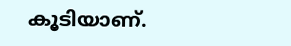കൂടിയാണ്.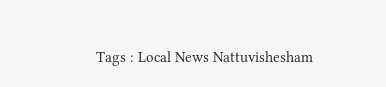Tags : Local News Nattuvishesham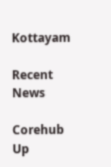Kottayam

Recent News

Corehub Up